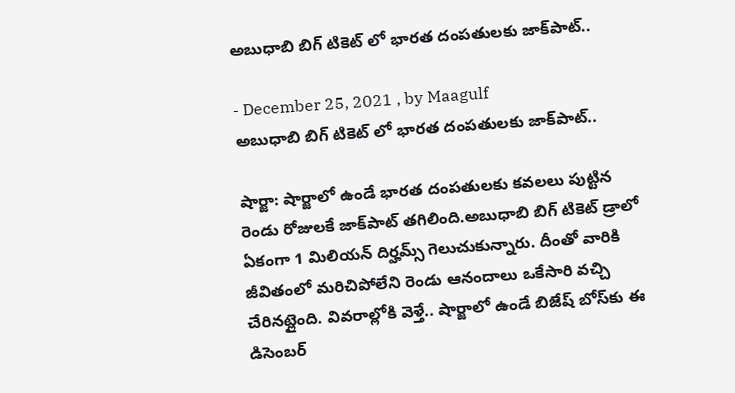అబుధాబి బిగ్ టికెట్ లో భారత దంపతులకు జాక్‌పాట్..

- December 25, 2021 , by Maagulf
అబుధాబి బిగ్ టికెట్ లో భారత దంపతులకు జాక్‌పాట్..

షార్జా: షార్జాలో ఉండే భారత దంపతులకు కవలలు పుట్టిన రెండు రోజులకే జాక్‌పాట్ తగిలింది.అబుధాబి బిగ్ టికెట్ డ్రాలో ఏకంగా 1 మిలియన్ దిర్హమ్స్ గెలుచుకున్నారు. దీంతో వారికి జీవితంలో మరిచిపోలేని రెండు ఆనందాలు ఒకేసారి వచ్చి చేరినట్లైంది. వివరాల్లోకి వెళ్తే.. షార్జాలో ఉండే బిజేష్ బోస్‌కు ఈ డిసెంబర్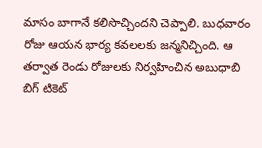మాసం బాగానే కలిసొచ్చిందని చెప్పాలి. బుధవారం రోజు ఆయన భార్య కవలలకు జన్మనిచ్చింది. ఆ తర్వాత రెండు రోజులకు నిర్వహించిన అబుధాబి బిగ్ టికెట్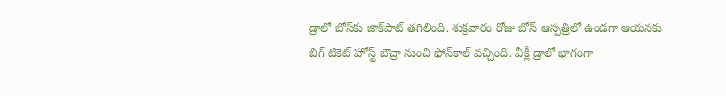డ్రాలో బోస్‌కు జాక్‌పాట్ తగిలింది. శుక్రవారం రోజు బోస్‌ ఆస్పత్రిలో ఉండగా ఆయనకు బిగ్ టికెట్ హోస్ట్ బౌచ్రా నుంచి ఫోన్‌కాల్ వచ్చింది. వీక్లీ డ్రాలో భాగంగా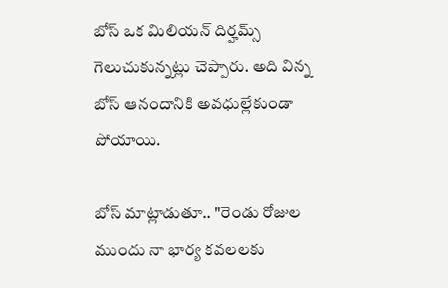బోస్ ఒక మిలియన్ దిర్హమ్స్ గెలుచుకున్నట్లు చెప్పారు. అది విన్న బోస్‌ ఆనందానికి అవధుల్లేకుండా పోయాయి.

బోస్ మాట్లాడుతూ.. "రెండు రోజుల ముందు నా భార్య కవలలకు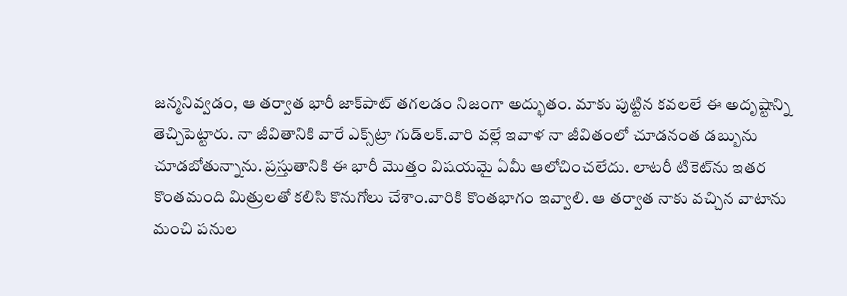జన్మనివ్వడం, ఆ తర్వాత భారీ జాక్‌పాట్ తగలడం నిజంగా అద్భుతం. మాకు పుట్టిన కవలలే ఈ అదృష్టాన్ని తెచ్చిపెట్టారు. నా జీవితానికి వారే ఎక్స్‌ట్రా గుడ్‌లక్.వారి వల్లే ఇవాళ నా జీవితంలో చూడనంత డబ్బును చూడబోతున్నాను. ప్రస్తుతానికి ఈ భారీ మొత్తం విషయమై ఏమీ ఆలోచించలేదు. లాటరీ టికెట్‌ను ఇతర కొంతమంది మిత్రులతో కలిసి కొనుగోలు చేశాం.వారికి కొంతభాగం ఇవ్వాలి. ఆ తర్వాత నాకు వచ్చిన వాటాను మంచి పనుల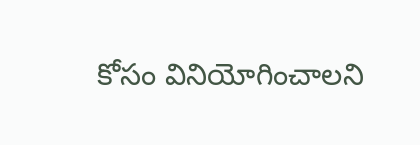కోసం వినియోగించాలని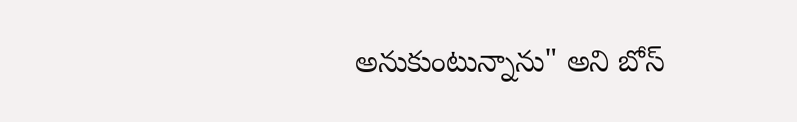అనుకుంటున్నాను" అని బోస్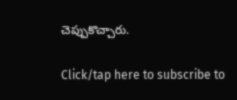చెప్పుకొచ్చారు.

Click/tap here to subscribe to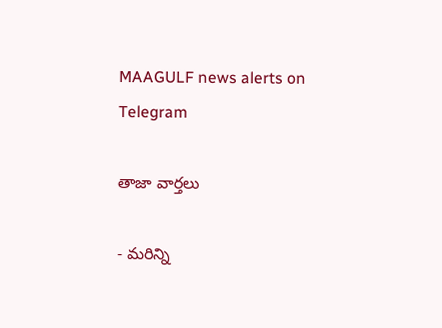MAAGULF news alerts on Telegram

తాజా వార్తలు

- మరిన్ని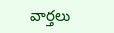వార్తలు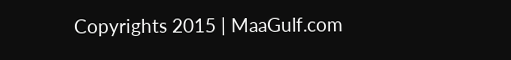Copyrights 2015 | MaaGulf.com